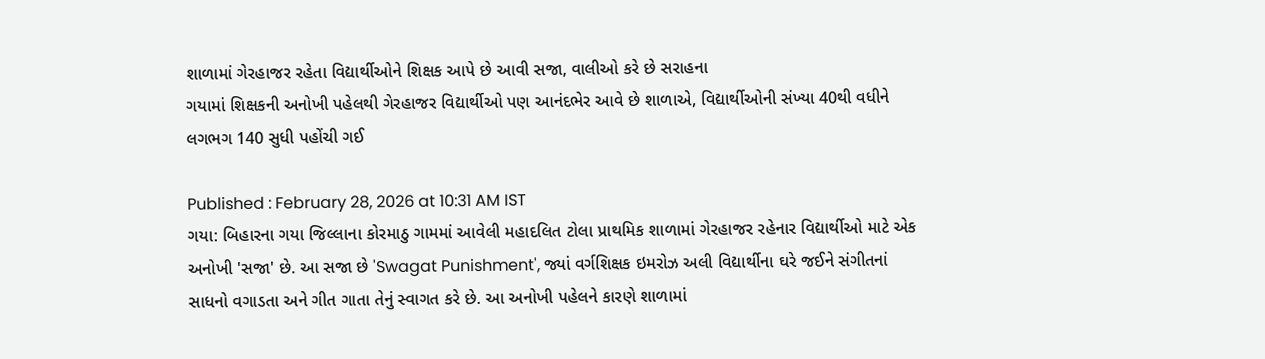શાળામાં ગેરહાજર રહેતા વિદ્યાર્થીઓને શિક્ષક આપે છે આવી સજા, વાલીઓ કરે છે સરાહના
ગયામાં શિક્ષકની અનોખી પહેલથી ગેરહાજર વિદ્યાર્થીઓ પણ આનંદભેર આવે છે શાળાએ, વિદ્યાર્થીઓની સંખ્યા 40થી વધીને લગભગ 140 સુધી પહોંચી ગઈ

Published : February 28, 2026 at 10:31 AM IST
ગયા: બિહારના ગયા જિલ્લાના કોરમાઠુ ગામમાં આવેલી મહાદલિત ટોલા પ્રાથમિક શાળામાં ગેરહાજર રહેનાર વિદ્યાર્થીઓ માટે એક અનોખી 'સજા' છે. આ સજા છે 'Swagat Punishment', જ્યાં વર્ગશિક્ષક ઇમરોઝ અલી વિદ્યાર્થીના ઘરે જઈને સંગીતનાં સાધનો વગાડતા અને ગીત ગાતા તેનું સ્વાગત કરે છે. આ અનોખી પહેલને કારણે શાળામાં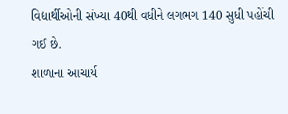વિદ્યાર્થીઓની સંખ્યા 40થી વધીને લગભગ 140 સુધી પહોંચી ગઈ છે.
શાળાના આચાર્ય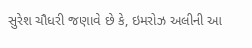સુરેશ ચૌધરી જણાવે છે કે, ઇમરોઝ અલીની આ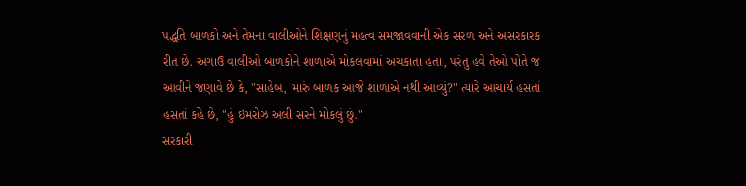પદ્ધતિ બાળકો અને તેમના વાલીઓને શિક્ષણનું મહત્વ સમજાવવાની એક સરળ અને અસરકારક રીત છે. અગાઉ વાલીઓ બાળકોને શાળાએ મોકલવામાં અચકાતા હતા, પરંતુ હવે તેઓ પોતે જ આવીને જણાવે છે કે, "સાહેબ, મારું બાળક આજે શાળાએ નથી આવ્યું?" ત્યારે આચાર્ય હસતાં હસતાં કહે છે, "હું ઇમરોઝ અલી સરને મોકલું છું."
સરકારી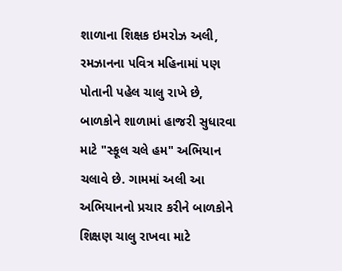શાળાના શિક્ષક ઇમરોઝ અલી, રમઝાનના પવિત્ર મહિનામાં પણ પોતાની પહેલ ચાલુ રાખે છે, બાળકોને શાળામાં હાજરી સુધારવા માટે "સ્કૂલ ચલે હમ" અભિયાન ચલાવે છે. ગામમાં અલી આ અભિયાનનો પ્રચાર કરીને બાળકોને શિક્ષણ ચાલુ રાખવા માટે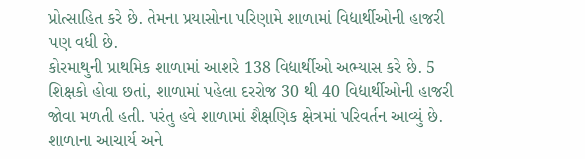પ્રોત્સાહિત કરે છે. તેમના પ્રયાસોના પરિણામે શાળામાં વિદ્યાર્થીઓની હાજરી પણ વધી છે.
કોરમાથુની પ્રાથમિક શાળામાં આશરે 138 વિદ્યાર્થીઓ અભ્યાસ કરે છે. 5 શિક્ષકો હોવા છતાં, શાળામાં પહેલા દરરોજ 30 થી 40 વિદ્યાર્થીઓની હાજરી જોવા મળતી હતી. પરંતુ હવે શાળામાં શૈક્ષણિક ક્ષેત્રમાં પરિવર્તન આવ્યું છે.
શાળાના આચાર્ય અને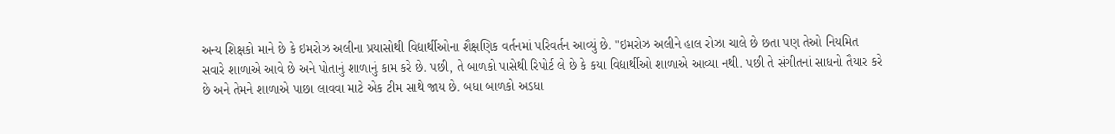અન્ય શિક્ષકો માને છે કે ઇમરોઝ અલીના પ્રયાસોથી વિદ્યાર્થીઓના શૈક્ષણિક વર્તનમાં પરિવર્તન આવ્યું છે. "ઇમરોઝ અલીને હાલ રોઝા ચાલે છે છતા પણ તેઓ નિયમિત સવારે શાળાએ આવે છે અને પોતાનું શાળાનું કામ કરે છે. પછી, તે બાળકો પાસેથી રિપોર્ટ લે છે કે કયા વિદ્યાર્થીઓ શાળાએ આવ્યા નથી. પછી તે સંગીતનાં સાધનો તૈયાર કરે છે અને તેમને શાળાએ પાછા લાવવા માટે એક ટીમ સાથે જાય છે. બધા બાળકો અડધા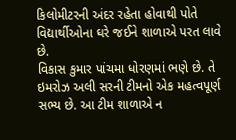કિલોમીટરની અંદર રહેતા હોવાથી પોતે વિદ્યાર્થીઓના ઘરે જઈને શાળાએ પરત લાવે છે.
વિકાસ કુમાર પાંચમા ધોરણમાં ભણે છે. તે ઇમરોઝ અલી સરની ટીમનો એક મહત્વપૂર્ણ સભ્ય છે. આ ટીમ શાળાએ ન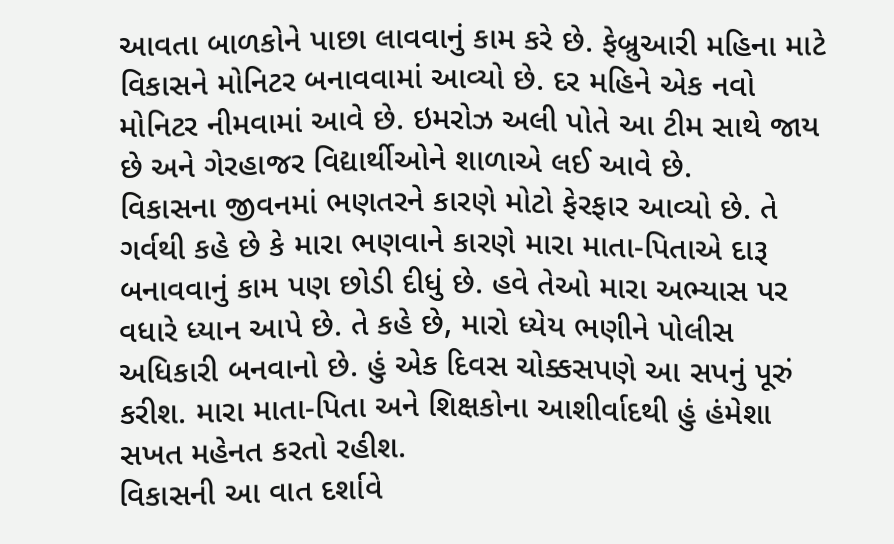આવતા બાળકોને પાછા લાવવાનું કામ કરે છે. ફેબ્રુઆરી મહિના માટે વિકાસને મોનિટર બનાવવામાં આવ્યો છે. દર મહિને એક નવો મોનિટર નીમવામાં આવે છે. ઇમરોઝ અલી પોતે આ ટીમ સાથે જાય છે અને ગેરહાજર વિદ્યાર્થીઓને શાળાએ લઈ આવે છે.
વિકાસના જીવનમાં ભણતરને કારણે મોટો ફેરફાર આવ્યો છે. તે ગર્વથી કહે છે કે મારા ભણવાને કારણે મારા માતા-પિતાએ દારૂ બનાવવાનું કામ પણ છોડી દીધું છે. હવે તેઓ મારા અભ્યાસ પર વધારે ધ્યાન આપે છે. તે કહે છે, મારો ધ્યેય ભણીને પોલીસ અધિકારી બનવાનો છે. હું એક દિવસ ચોક્કસપણે આ સપનું પૂરું કરીશ. મારા માતા-પિતા અને શિક્ષકોના આશીર્વાદથી હું હંમેશા સખત મહેનત કરતો રહીશ.
વિકાસની આ વાત દર્શાવે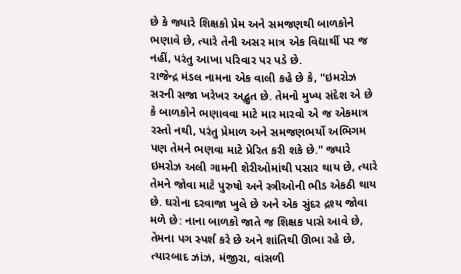છે કે જ્યારે શિક્ષકો પ્રેમ અને સમજણથી બાળકોને ભણાવે છે, ત્યારે તેની અસર માત્ર એક વિદ્યાર્થી પર જ નહીં, પરંતુ આખા પરિવાર પર પડે છે.
રાજેન્દ્ર મંડલ નામના એક વાલી કહે છે કે, "ઇમરોઝ સરની સજા ખરેખર અદ્ભુત છે. તેમનો મુખ્ય સંદેશ એ છે કે બાળકોને ભણાવવા માટે માર મારવો એ જ એકમાત્ર રસ્તો નથી, પરંતુ પ્રેમાળ અને સમજણભર્યો અભિગમ પણ તેમને ભણવા માટે પ્રેરિત કરી શકે છે." જ્યારે ઇમરોઝ અલી ગામની શેરીઓમાંથી પસાર થાય છે, ત્યારે તેમને જોવા માટે પુરુષો અને સ્ત્રીઓની ભીડ એકઠી થાય છે. ઘરોના દરવાજા ખુલે છે અને એક સુંદર દ્રશ્ય જોવા મળે છે: નાના બાળકો જાતે જ શિક્ષક પાસે આવે છે, તેમના પગ સ્પર્શ કરે છે અને શાંતિથી ઊભા રહે છે, ત્યારબાદ ઝાંઝ, મંજીરા, વાંસળી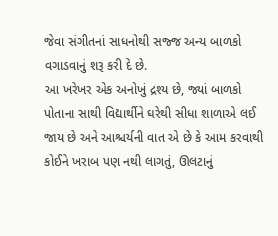જેવા સંગીતનાં સાધનોથી સજ્જ અન્ય બાળકો વગાડવાનું શરૂ કરી દે છે.
આ ખરેખર એક અનોખું દ્રશ્ય છે, જ્યાં બાળકો પોતાના સાથી વિદ્યાર્થીને ઘરેથી સીધા શાળાએ લઈ જાય છે અને આશ્ચર્યની વાત એ છે કે આમ કરવાથી કોઈને ખરાબ પણ નથી લાગતું, ઊલટાનું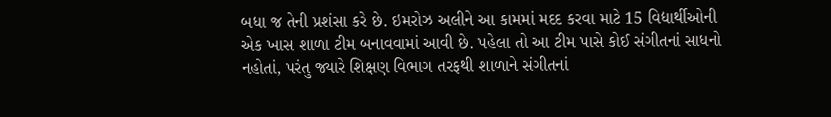બધા જ તેની પ્રશંસા કરે છે. ઇમરોઝ અલીને આ કામમાં મદદ કરવા માટે 15 વિદ્યાર્થીઓની એક ખાસ શાળા ટીમ બનાવવામાં આવી છે. પહેલા તો આ ટીમ પાસે કોઈ સંગીતનાં સાધનો નહોતાં, પરંતુ જ્યારે શિક્ષણ વિભાગ તરફથી શાળાને સંગીતનાં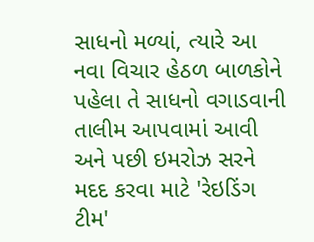સાધનો મળ્યાં, ત્યારે આ નવા વિચાર હેઠળ બાળકોને પહેલા તે સાધનો વગાડવાની તાલીમ આપવામાં આવી અને પછી ઇમરોઝ સરને મદદ કરવા માટે 'રેઇડિંગ ટીમ'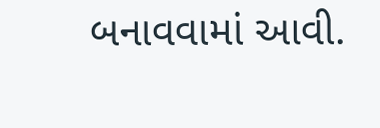બનાવવામાં આવી.